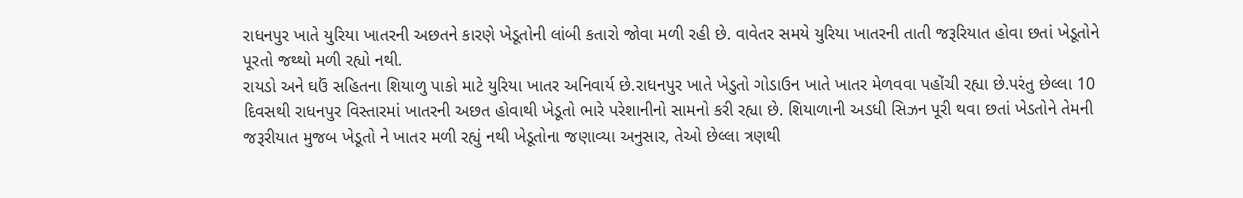રાધનપુર ખાતે યુરિયા ખાતરની અછતને કારણે ખેડૂતોની લાંબી કતારો જોવા મળી રહી છે. વાવેતર સમયે યુરિયા ખાતરની તાતી જરૂરિયાત હોવા છતાં ખેડૂતોને પૂરતો જથ્થો મળી રહ્યો નથી.
રાયડો અને ઘઉં સહિતના શિયાળુ પાકો માટે યુરિયા ખાતર અનિવાર્ય છે.રાધનપુર ખાતે ખેડુતો ગોડાઉન ખાતે ખાતર મેળવવા પહોંચી રહ્યા છે.પરંતુ છેલ્લા 10 દિવસથી રાધનપુર વિસ્તારમાં ખાતરની અછત હોવાથી ખેડૂતો ભારે પરેશાનીનો સામનો કરી રહ્યા છે. શિયાળાની અડધી સિઝન પૂરી થવા છતાં ખેડતોને તેમની જરૂરીયાત મુજબ ખેડૂતો ને ખાતર મળી રહ્યું નથી ખેડૂતોના જણાવ્યા અનુસાર, તેઓ છેલ્લા ત્રણથી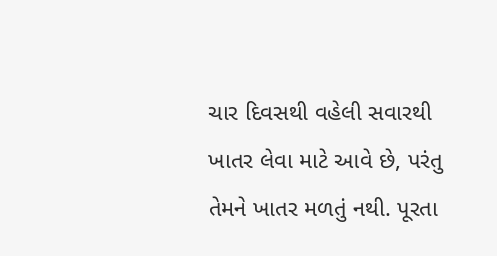ચાર દિવસથી વહેલી સવારથી ખાતર લેવા માટે આવે છે, પરંતુ તેમને ખાતર મળતું નથી. પૂરતા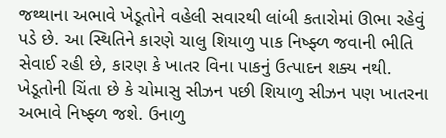જથ્થાના અભાવે ખેડૂતોને વહેલી સવારથી લાંબી કતારોમાં ઊભા રહેવું પડે છે. આ સ્થિતિને કારણે ચાલુ શિયાળુ પાક નિષ્ફ્ળ જવાની ભીતિ સેવાઈ રહી છે, કારણ કે ખાતર વિના પાકનું ઉત્પાદન શક્ય નથી. ખેડૂતોની ચિંતા છે કે ચોમાસુ સીઝન પછી શિયાળુ સીઝન પણ ખાતરના અભાવે નિષ્ફ્ળ જશે. ઉનાળુ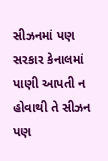સીઝનમાં પણ સરકાર કેનાલમાં પાણી આપતી ન હોવાથી તે સીઝન પણ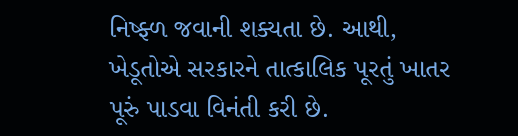નિષ્ફ્ળ જવાની શક્યતા છે. આથી, ખેડૂતોએ સરકારને તાત્કાલિક પૂરતું ખાતર પૂરું પાડવા વિનંતી કરી છે.